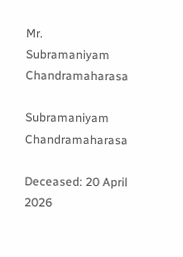Mr. Subramaniyam Chandramaharasa

Subramaniyam Chandramaharasa

Deceased: 20 April 2026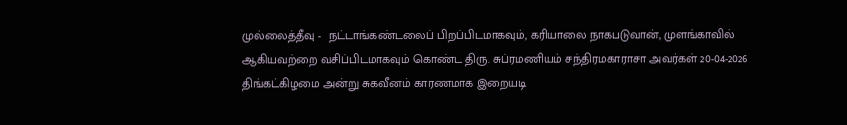முல்லைத்தீவு -  நட்டாங்கண்டலைப் பிறப்பிடமாகவும், கரியாலை நாகபடுவான், முளங்காவில் ஆகியவற்றை வசிப்பிடமாகவும் கொண்ட திரு. சுப்ரமணியம் சந்திரமகாராசா அவர்கள் 20-04-2026 திங்கட்கிழமை அன்று சுகவீனம் காரணமாக இறையடி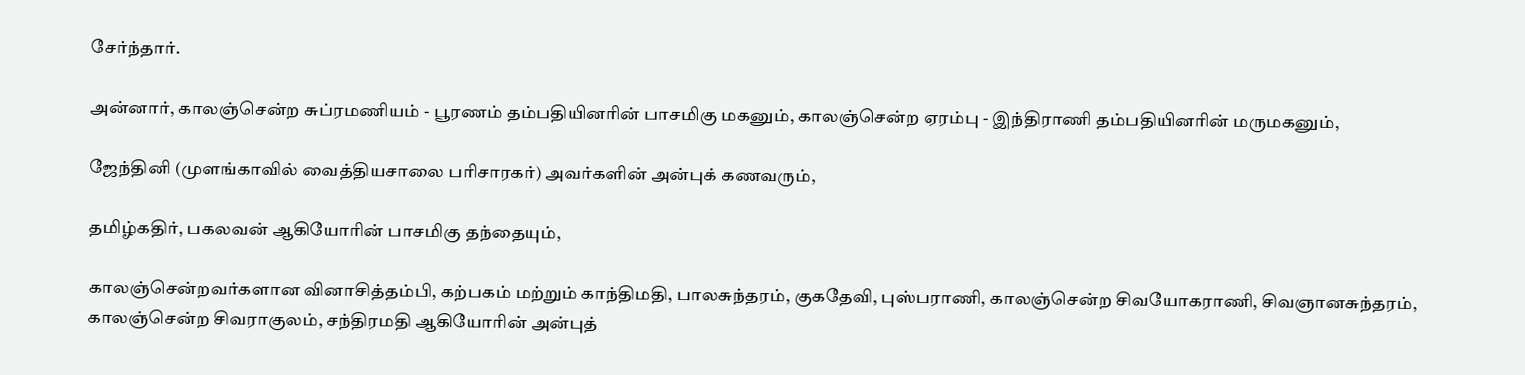சேர்ந்தார்.

அன்னார், காலஞ்சென்ற சுப்ரமணியம் - பூரணம் தம்பதியினரின் பாசமிகு மகனும், காலஞ்சென்ற ஏரம்பு - இந்திராணி தம்பதியினரின் மருமகனும்,

ஜேந்தினி (முளங்காவில் வைத்தியசாலை பரிசாரகர்) அவர்களின் அன்புக் கணவரும்,

தமிழ்கதிர், பகலவன் ஆகியோரின் பாசமிகு தந்தையும்,

காலஞ்சென்றவர்களான வினாசித்தம்பி, கற்பகம் மற்றும் காந்திமதி, பாலசுந்தரம், குகதேவி, புஸ்பராணி, காலஞ்சென்ற சிவயோகராணி, சிவஞானசுந்தரம், காலஞ்சென்ற சிவராகுலம், சந்திரமதி ஆகியோரின் அன்புத்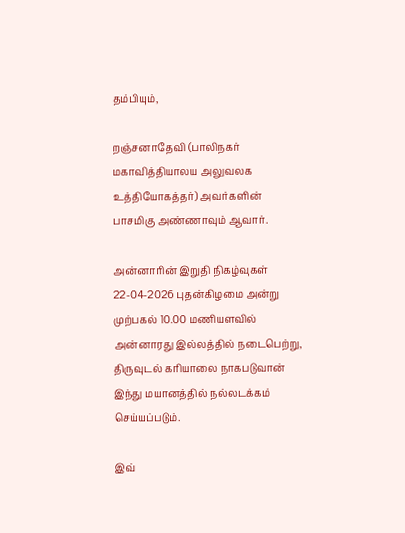தம்பியும்,

றஞ்சனாதேவி (பாலிநகர் மகாவித்தியாலய அலுவலக உத்தியோகத்தர்) அவர்களின் பாசமிகு அண்ணாவும் ஆவார்.

அன்னாரின் இறுதி நிகழ்வுகள் 22-04-2026 புதன்கிழமை அன்று முற்பகல் 10.00 மணியளவில் அன்னாரது இல்லத்தில் நடைபெற்று, திருவுடல் கரியாலை நாகபடுவான் இந்து மயானத்தில் நல்லடக்கம் செய்யப்படும்.

இவ்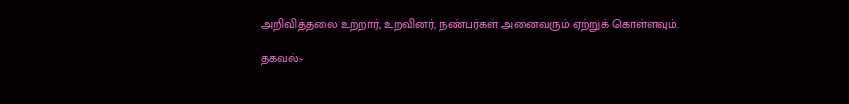அறிவித்தலை உற்றார், உறவினர், நண்பர்கள் அனைவரும் ஏற்றுக் கொள்ளவும்.

தகவல்:-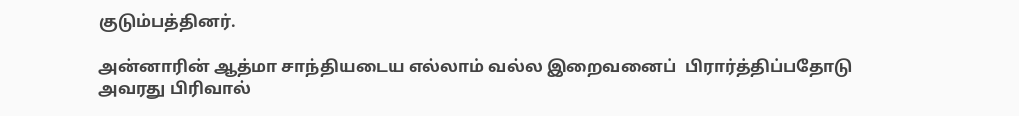குடும்பத்தினர்.

அன்னாரின் ஆத்மா சாந்தியடைய எல்லாம் வல்ல இறைவனைப்  பிரார்த்திப்பதோடு அவரது பிரிவால்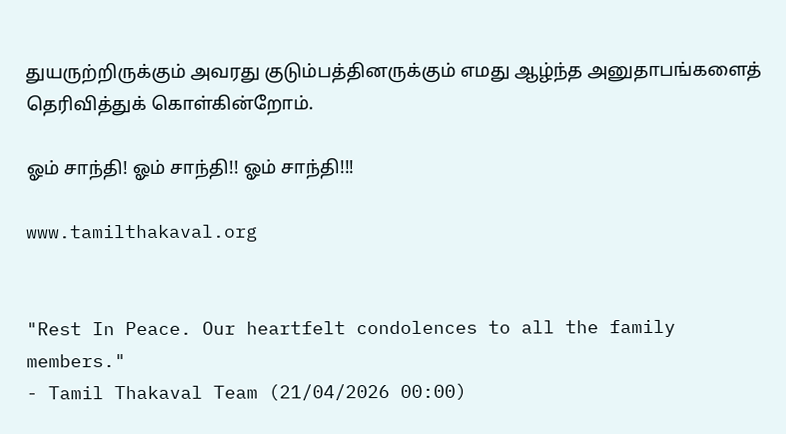துயருற்றிருக்கும் அவரது குடும்பத்தினருக்கும் எமது ஆழ்ந்த அனுதாபங்களைத் தெரிவித்துக் கொள்கின்றோம்.

ஓம் சாந்தி! ஓம் சாந்தி!! ஓம் சாந்தி!!!

www.tamilthakaval.org


"Rest In Peace. Our heartfelt condolences to all the family members."
- Tamil Thakaval Team (21/04/2026 00:00)